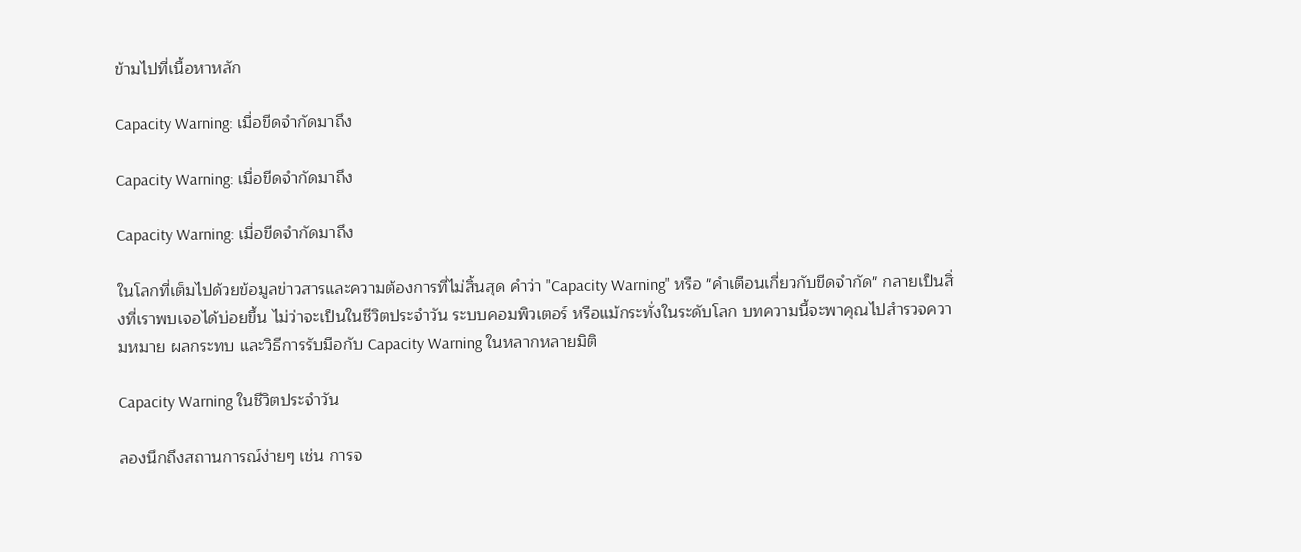ข้ามไปที่เนื้อหาหลัก

Capacity Warning: เมื่อขีดจำกัดมาถึง

Capacity Warning: เมื่อขีดจำกัดมาถึง

Capacity Warning: เมื่อขีดจำกัดมาถึง

ในโลกที่เต็มไปด้วยข้อมูลข่าวสารและความต้องการที่ไม่สิ้นสุด คำว่า "Capacity Warning" หรือ "คำเตือนเกี่ยวกับขีดจำกัด" กลายเป็นสิ่งที่เราพบเจอได้บ่อยขึ้น ไม่ว่าจะเป็นในชีวิตประจำวัน ระบบคอมพิวเตอร์ หรือแม้กระทั่งในระดับโลก บทความนี้จะพาคุณไปสำรวจความหมาย ผลกระทบ และวิธีการรับมือกับ Capacity Warning ในหลากหลายมิติ

Capacity Warning ในชีวิตประจำวัน

ลองนึกถึงสถานการณ์ง่ายๆ เช่น การจ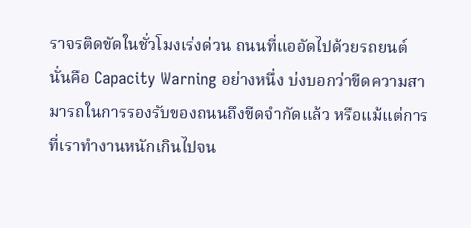ราจรติดขัดในชั่วโมงเร่งด่วน ถนนที่แออัดไปด้วยรถยนต์ นั่นคือ Capacity Warning อย่างหนึ่ง บ่งบอกว่าขีดความสามารถในการรองรับของถนนถึงขีดจำกัดแล้ว หรือแม้แต่การที่เราทำงานหนักเกินไปจน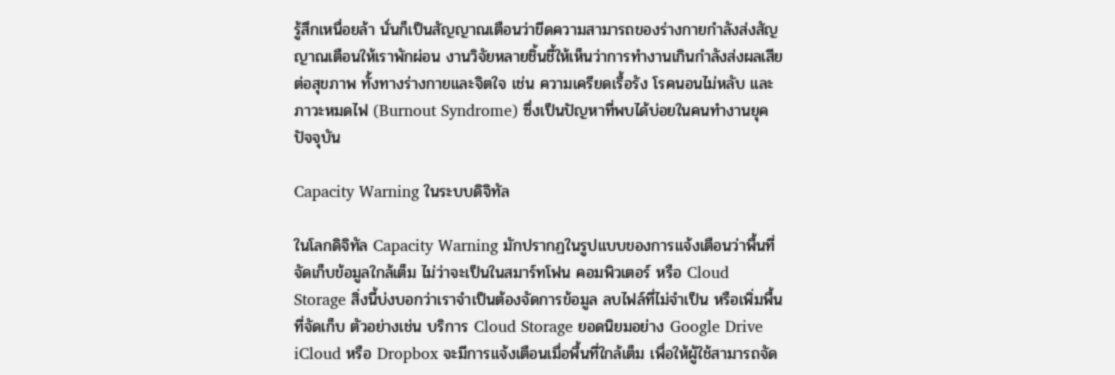รู้สึกเหนื่อยล้า นั่นก็เป็นสัญญาณเตือนว่าขีดความสามารถของร่างกายกำลังส่งสัญญาณเตือนให้เราพักผ่อน งานวิจัยหลายชิ้นชี้ให้เห็นว่าการทำงานเกินกำลังส่งผลเสียต่อสุขภาพ ทั้งทางร่างกายและจิตใจ เช่น ความเครียดเรื้อรัง โรคนอนไม่หลับ และภาวะหมดไฟ (Burnout Syndrome) ซึ่งเป็นปัญหาที่พบได้บ่อยในคนทำงานยุคปัจจุบัน

Capacity Warning ในระบบดิจิทัล

ในโลกดิจิทัล Capacity Warning มักปรากฏในรูปแบบของการแจ้งเตือนว่าพื้นที่จัดเก็บข้อมูลใกล้เต็ม ไม่ว่าจะเป็นในสมาร์ทโฟน คอมพิวเตอร์ หรือ Cloud Storage สิ่งนี้บ่งบอกว่าเราจำเป็นต้องจัดการข้อมูล ลบไฟล์ที่ไม่จำเป็น หรือเพิ่มพื้นที่จัดเก็บ ตัวอย่างเช่น บริการ Cloud Storage ยอดนิยมอย่าง Google Drive iCloud หรือ Dropbox จะมีการแจ้งเตือนเมื่อพื้นที่ใกล้เต็ม เพื่อให้ผู้ใช้สามารถจัด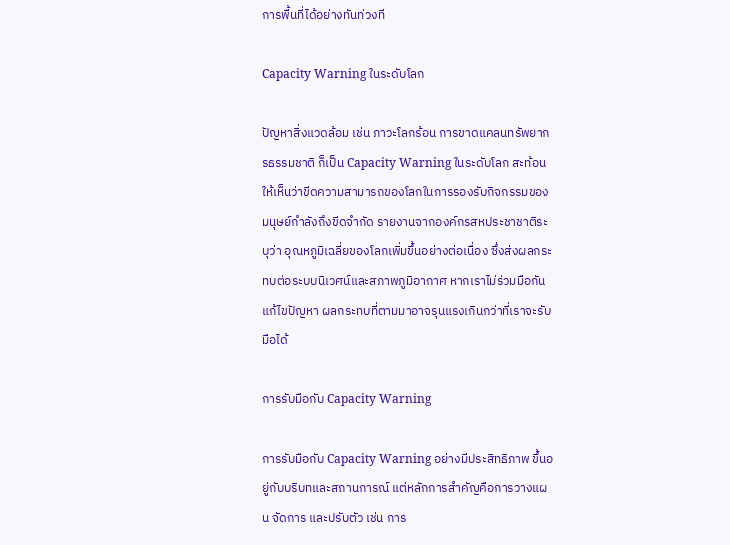การพื้นที่ได้อย่างทันท่วงที

Capacity Warning ในระดับโลก

ปัญหาสิ่งแวดล้อม เช่น ภาวะโลกร้อน การขาดแคลนทรัพยากรธรรมชาติ ก็เป็น Capacity Warning ในระดับโลก สะท้อนให้เห็นว่าขีดความสามารถของโลกในการรองรับกิจกรรมของมนุษย์กำลังถึงขีดจำกัด รายงานจากองค์กรสหประชาชาติระบุว่า อุณหภูมิเฉลี่ยของโลกเพิ่มขึ้นอย่างต่อเนื่อง ซึ่งส่งผลกระทบต่อระบบนิเวศน์และสภาพภูมิอากาศ หากเราไม่ร่วมมือกันแก้ไขปัญหา ผลกระทบที่ตามมาอาจรุนแรงเกินกว่าที่เราจะรับมือได้

การรับมือกับ Capacity Warning

การรับมือกับ Capacity Warning อย่างมีประสิทธิภาพ ขึ้นอยู่กับบริบทและสถานการณ์ แต่หลักการสำคัญคือการวางแผน จัดการ และปรับตัว เช่น การ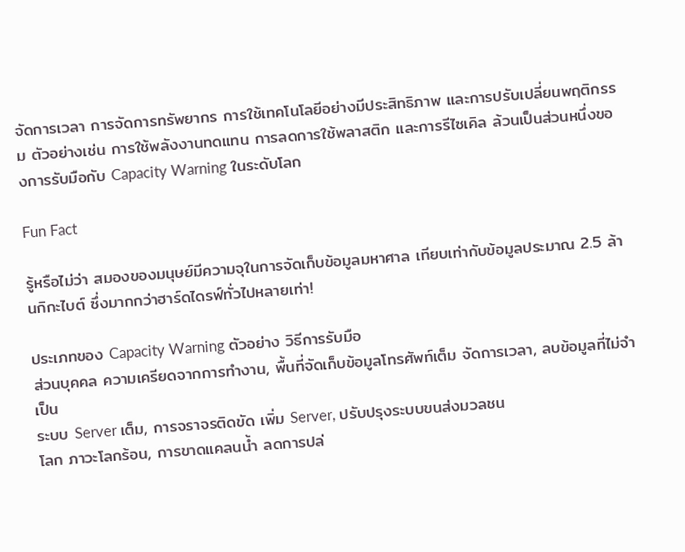จัดการเวลา การจัดการทรัพยากร การใช้เทคโนโลยีอย่างมีประสิทธิภาพ และการปรับเปลี่ยนพฤติกรรม ตัวอย่างเช่น การใช้พลังงานทดแทน การลดการใช้พลาสติก และการรีไซเคิล ล้วนเป็นส่วนหนึ่งของการรับมือกับ Capacity Warning ในระดับโลก

Fun Fact

รู้หรือไม่ว่า สมองของมนุษย์มีความจุในการจัดเก็บข้อมูลมหาศาล เทียบเท่ากับข้อมูลประมาณ 2.5 ล้านกิกะไบต์ ซึ่งมากกว่าฮาร์ดไดรฟ์ทั่วไปหลายเท่า!

ประเภทของ Capacity Warning ตัวอย่าง วิธีการรับมือ
ส่วนบุคคล ความเครียดจากการทำงาน, พื้นที่จัดเก็บข้อมูลโทรศัพท์เต็ม จัดการเวลา, ลบข้อมูลที่ไม่จำเป็น
ระบบ Server เต็ม, การจราจรติดขัด เพิ่ม Server, ปรับปรุงระบบขนส่งมวลชน
โลก ภาวะโลกร้อน, การขาดแคลนน้ำ ลดการปล่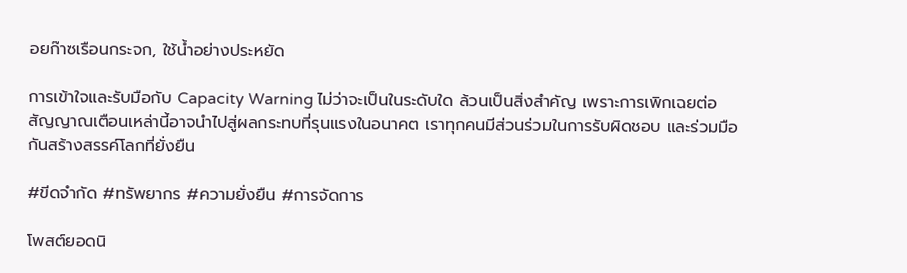อยก๊าซเรือนกระจก, ใช้น้ำอย่างประหยัด

การเข้าใจและรับมือกับ Capacity Warning ไม่ว่าจะเป็นในระดับใด ล้วนเป็นสิ่งสำคัญ เพราะการเพิกเฉยต่อสัญญาณเตือนเหล่านี้อาจนำไปสู่ผลกระทบที่รุนแรงในอนาคต เราทุกคนมีส่วนร่วมในการรับผิดชอบ และร่วมมือกันสร้างสรรค์โลกที่ยั่งยืน

#ขีดจำกัด #ทรัพยากร #ความยั่งยืน #การจัดการ

โพสต์ยอดนิ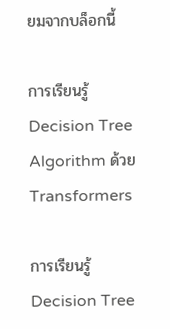ยมจากบล็อกนี้

การเรียนรู้ Decision Tree Algorithm ด้วย Transformers

การเรียนรู้ Decision Tree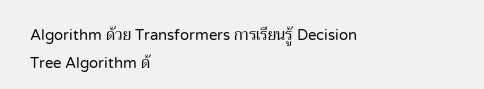Algorithm ด้วย Transformers การเรียนรู้ Decision Tree Algorithm ด้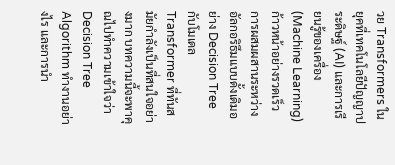วย Transformers ในยุคที่เทคโนโลยีปัญญาประดิษฐ์ (AI) และการเรียนรู้ของเครื่อง (Machine Learning) ก้าวหน้าอย่างรวดเร็ว การผสมผสานระหว่างอัลกอริธึมแบบดั้งเดิมอย่าง Decision Tree กับโมเดล Transformer ที่ทันสมัยกำลังเป็นที่สนใจอย่างมาก บทความนี้จะพาคุณไปทำความเข้าใจว่า Decision Tree Algorithm ทำงานอย่างไร และการนำ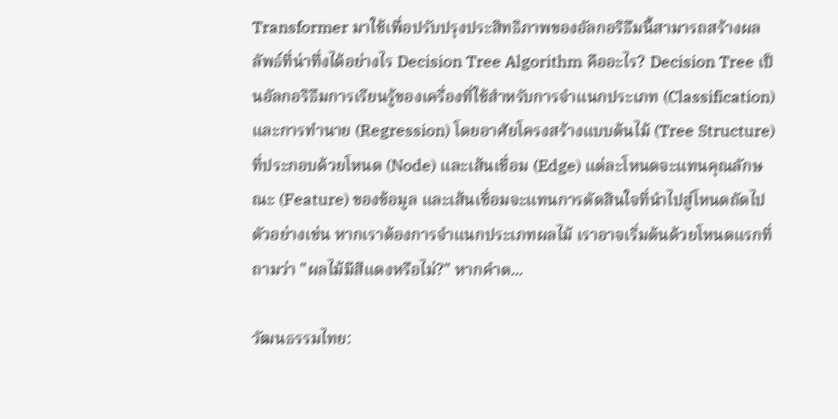Transformer มาใช้เพื่อปรับปรุงประสิทธิภาพของอัลกอริธึมนี้สามารถสร้างผลลัพธ์ที่น่าทึ่งได้อย่างไร Decision Tree Algorithm คืออะไร? Decision Tree เป็นอัลกอริธึมการเรียนรู้ของเครื่องที่ใช้สำหรับการจำแนกประเภท (Classification) และการทำนาย (Regression) โดยอาศัยโครงสร้างแบบต้นไม้ (Tree Structure) ที่ประกอบด้วยโหนด (Node) และเส้นเชื่อม (Edge) แต่ละโหนดจะแทนคุณลักษณะ (Feature) ของข้อมูล และเส้นเชื่อมจะแทนการตัดสินใจที่นำไปสู่โหนดถัดไป ตัวอย่างเช่น หากเราต้องการจำแนกประเภทผลไม้ เราอาจเริ่มต้นด้วยโหนดแรกที่ถามว่า "ผลไม้มีสีแดงหรือไม่?" หากคำต...

วัฒนธรรมไทย: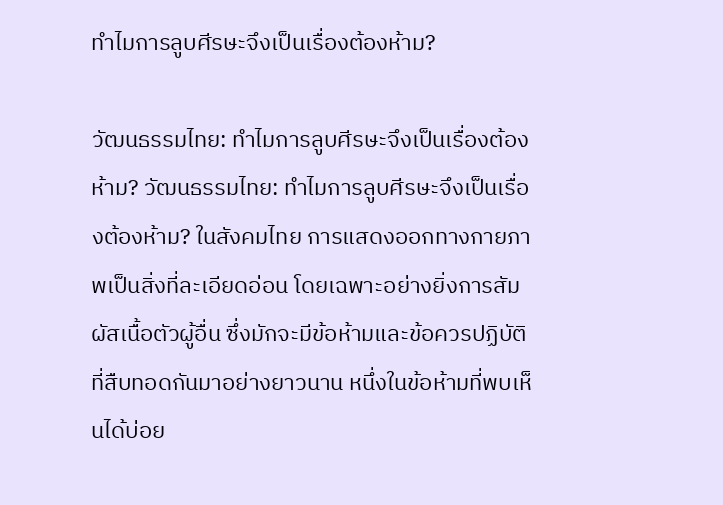ทำไมการลูบศีรษะจึงเป็นเรื่องต้องห้าม?

วัฒนธรรมไทย: ทำไมการลูบศีรษะจึงเป็นเรื่องต้องห้าม? วัฒนธรรมไทย: ทำไมการลูบศีรษะจึงเป็นเรื่องต้องห้าม? ในสังคมไทย การแสดงออกทางกายภาพเป็นสิ่งที่ละเอียดอ่อน โดยเฉพาะอย่างยิ่งการสัมผัสเนื้อตัวผู้อื่น ซึ่งมักจะมีข้อห้ามและข้อควรปฏิบัติที่สืบทอดกันมาอย่างยาวนาน หนึ่งในข้อห้ามที่พบเห็นได้บ่อย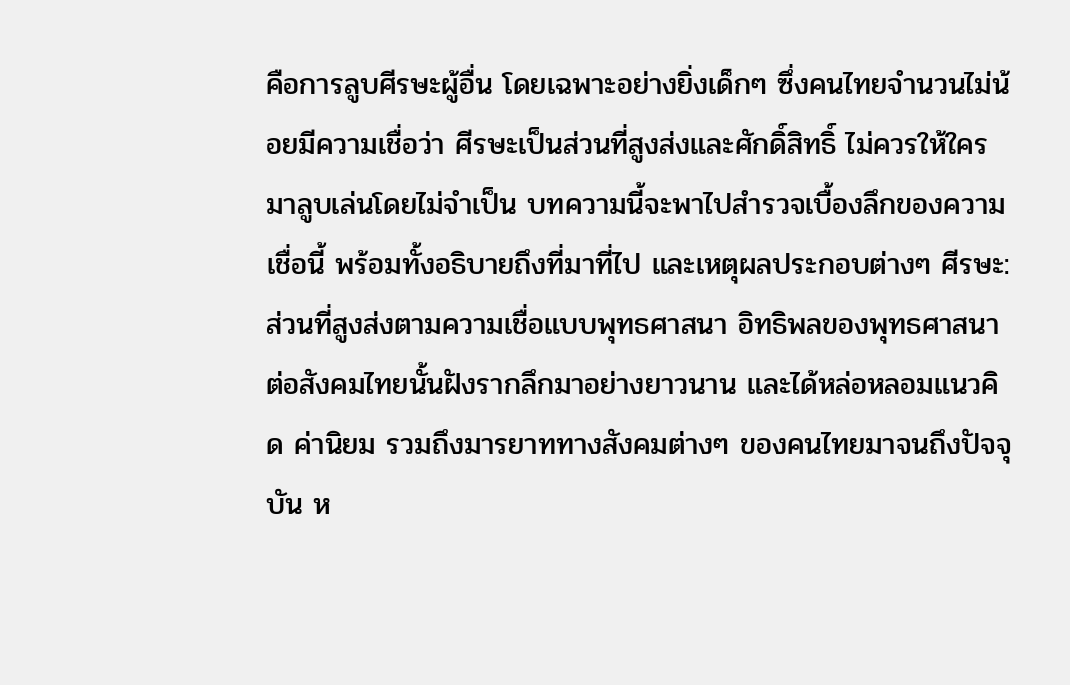คือการลูบศีรษะผู้อื่น โดยเฉพาะอย่างยิ่งเด็กๆ ซึ่งคนไทยจำนวนไม่น้อยมีความเชื่อว่า ศีรษะเป็นส่วนที่สูงส่งและศักดิ์สิทธิ์ ไม่ควรให้ใครมาลูบเล่นโดยไม่จำเป็น บทความนี้จะพาไปสำรวจเบื้องลึกของความเชื่อนี้ พร้อมทั้งอธิบายถึงที่มาที่ไป และเหตุผลประกอบต่างๆ ศีรษะ: ส่วนที่สูงส่งตามความเชื่อแบบพุทธศาสนา อิทธิพลของพุทธศาสนาต่อสังคมไทยนั้นฝังรากลึกมาอย่างยาวนาน และได้หล่อหลอมแนวคิด ค่านิยม รวมถึงมารยาททางสังคมต่างๆ ของคนไทยมาจนถึงปัจจุบัน ห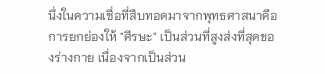นึ่งในความเชื่อที่สืบทอดมาจากพุทธศาสนาคือการยกย่องให้ "ศีรษะ" เป็นส่วนที่สูงส่งที่สุดของร่างกาย เนื่องจากเป็นส่วน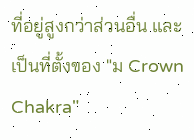ที่อยู่สูงกว่าส่วนอื่น และเป็นที่ตั้งของ "ม Crown Chakra"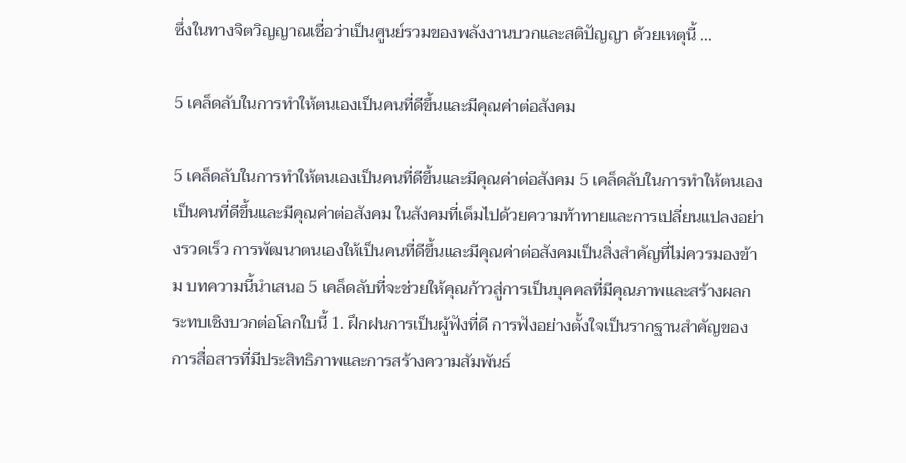ซึ่งในทางจิตวิญญาณเชื่อว่าเป็นศูนย์รวมของพลังงานบวกและสติปัญญา ด้วยเหตุนี้ ...

5 เคล็ดลับในการทำให้ตนเองเป็นคนที่ดีขึ้นและมีคุณค่าต่อสังคม

5 เคล็ดลับในการทำให้ตนเองเป็นคนที่ดีขึ้นและมีคุณค่าต่อสังคม 5 เคล็ดลับในการทำให้ตนเองเป็นคนที่ดีขึ้นและมีคุณค่าต่อสังคม ในสังคมที่เต็มไปด้วยความท้าทายและการเปลี่ยนแปลงอย่างรวดเร็ว การพัฒนาตนเองให้เป็นคนที่ดีขึ้นและมีคุณค่าต่อสังคมเป็นสิ่งสำคัญที่ไม่ควรมองข้าม บทความนี้นำเสนอ 5 เคล็ดลับที่จะช่วยให้คุณก้าวสู่การเป็นบุคคลที่มีคุณภาพและสร้างผลกระทบเชิงบวกต่อโลกใบนี้ 1. ฝึกฝนการเป็นผู้ฟังที่ดี การฟังอย่างตั้งใจเป็นรากฐานสำคัญของการสื่อสารที่มีประสิทธิภาพและการสร้างความสัมพันธ์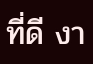ที่ดี งา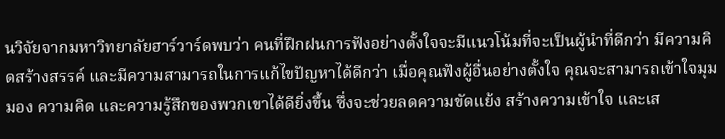นวิจัยจากมหาวิทยาลัยฮาร์วาร์ดพบว่า คนที่ฝึกฝนการฟังอย่างตั้งใจจะมีแนวโน้มที่จะเป็นผู้นำที่ดีกว่า มีความคิดสร้างสรรค์ และมีความสามารถในการแก้ไขปัญหาได้ดีกว่า เมื่อคุณฟังผู้อื่นอย่างตั้งใจ คุณจะสามารถเข้าใจมุมมอง ความคิด และความรู้สึกของพวกเขาได้ดียิ่งขึ้น ซึ่งจะช่วยลดความขัดแย้ง สร้างความเข้าใจ และเส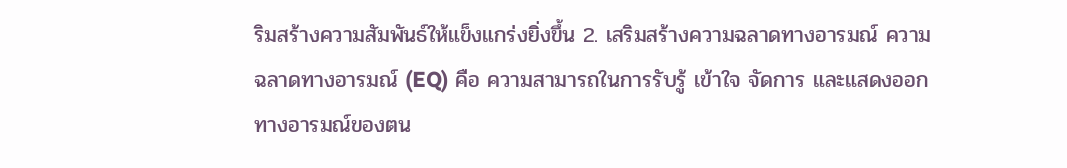ริมสร้างความสัมพันธ์ให้แข็งแกร่งยิ่งขึ้น 2. เสริมสร้างความฉลาดทางอารมณ์ ความฉลาดทางอารมณ์ (EQ) คือ ความสามารถในการรับรู้ เข้าใจ จัดการ และแสดงออกทางอารมณ์ของตน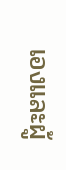เองและผู้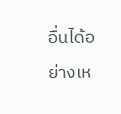อื่นได้อย่างเห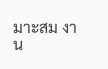มาะสม งาน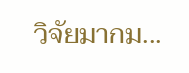วิจัยมากม...